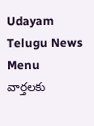Udayam Telugu News
Menu
వార్తలకు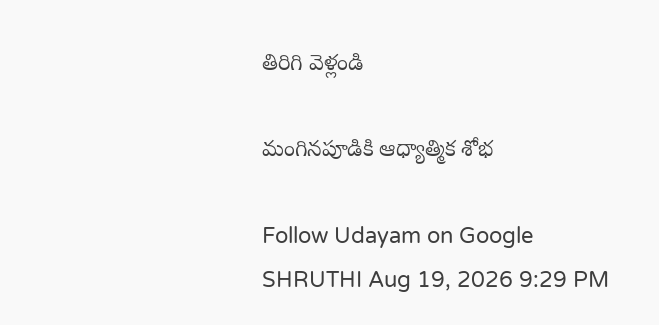తిరిగి వెళ్లండి

మంగినపూడికి ఆధ్యాత్మిక శోభ

Follow Udayam on Google
SHRUTHI Aug 19, 2026 9:29 PM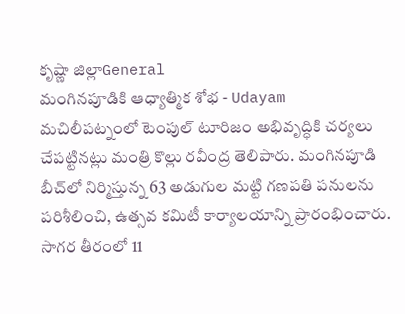కృష్ణా జిల్లాGeneral
మంగినపూడికి ఆధ్యాత్మిక శోభ - Udayam
మచిలీపట్నంలో టెంపుల్‌ టూరిజం అభివృద్ధికి చర్యలు చేపట్టినట్లు మంత్రి కొల్లు రవీంద్ర తెలిపారు. మంగినపూడి బీచ్‌లో నిర్మిస్తున్న 63 అడుగుల మట్టి గణపతి పనులను పరిశీలించి, ఉత్సవ కమిటీ కార్యాలయాన్ని ప్రారంభించారు. సాగర తీరంలో 11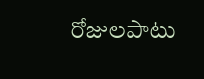రోజులపాటు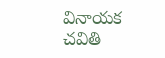వినాయక చవితి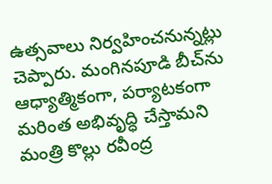ఉత్సవాలు నిర్వహించనున్నట్లు చెప్పారు. మంగినపూడి బీచ్‌ను ఆధ్యాత్మికంగా, పర్యాటకంగా మరింత అభివృద్ధి చేస్తామని మంత్రి కొల్లు రవీంద్ర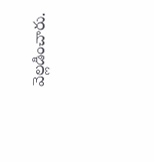వెల్లడించారు.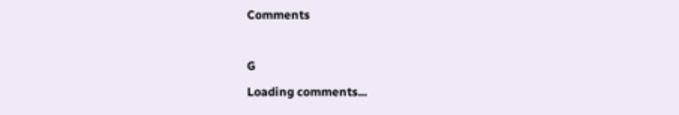Comments

G
Loading comments...